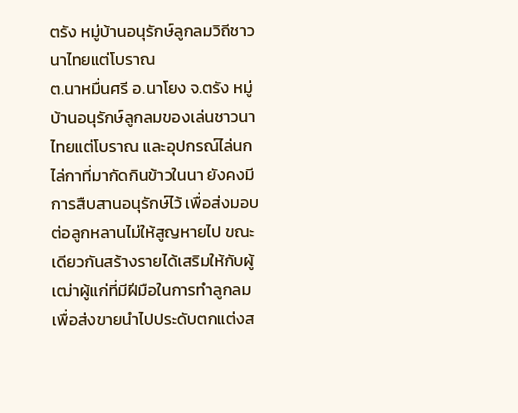ตรัง หมู่บ้านอนุรักษ์ลูกลมวิถีชาวนาไทยแต่โบราณ
ต.นาหมื่นศรี อ.นาโยง จ.ตรัง หมู่บ้านอนุรักษ์ลูกลมของเล่นชาวนาไทยแต่โบราณ และอุปกรณ์ไล่นก ไล่กาที่มากัดกินข้าวในนา ยังคงมีการสืบสานอนุรักษ์ไว้ เพื่อส่งมอบต่อลูกหลานไม่ให้สูญหายไป ขณะเดียวกันสร้างรายได้เสริมให้กับผู้เฒ่าผู้แก่ที่มีฝีมือในการทำลูกลม เพื่อส่งขายนำไปประดับตกแต่งส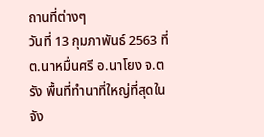ถานที่ต่างๆ
วันที่ 13 กุมภาพันธ์ 2563 ที่ ต.นาหมื่นศรี อ.นาโยง จ.ตรัง พื้นที่ทำนาที่ใหญ่ที่สุดในจัง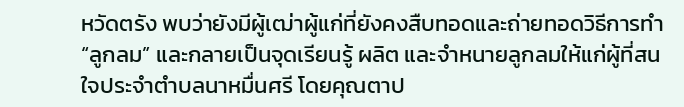หวัดตรัง พบว่ายังมีผู้เฒ่าผู้แก่ที่ยังคงสืบทอดและถ่ายทอดวิธีการทำ “ลูกลม” และกลายเป็นจุดเรียนรู้ ผลิต และจำหนายลูกลมให้แก่ผู้ที่สนใจประจำตำบลนาหมื่นศรี โดยคุณตาป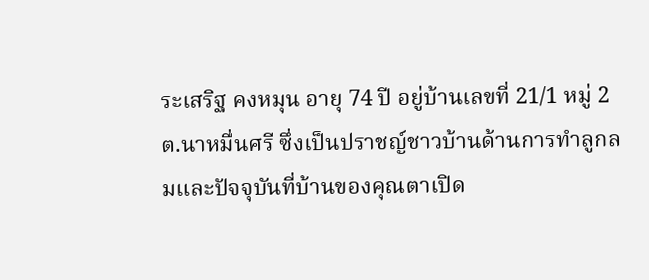ระเสริฐ คงหมุน อายุ 74 ปี อยู่บ้านเลขที่ 21/1 หมู่ 2 ต.นาหมื่นศรี ซึ่งเป็นปราชญ์ชาวบ้านด้านการทำลูกลมและปัจจุบันที่บ้านของคุณตาเปิด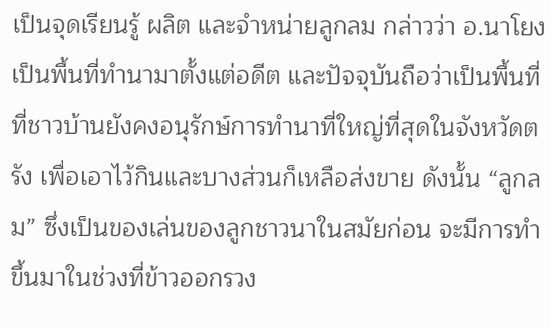เป็นจุดเรียนรู้ ผลิต และจำหน่ายลูกลม กล่าวว่า อ.นาโยงเป็นพื้นที่ทำนามาตั้งแต่อดีต และปัจจุบันถือว่าเป็นพื้นที่ที่ชาวบ้านยังคงอนุรักษ์การทำนาที่ใหญ่ที่สุดในจังหวัดตรัง เพื่อเอาไว้กินและบางส่วนก็เหลือส่งขาย ดังนั้น “ลูกลม” ซึ่งเป็นของเล่นของลูกชาวนาในสมัยก่อน จะมีการทำขึ้นมาในช่วงที่ข้าวออกรวง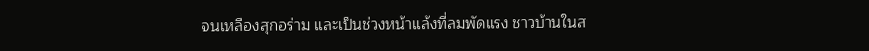จนเหลืองสุกอร่าม และเป็นช่วงหน้าแล้งที่ลมพัดแรง ชาวบ้านในส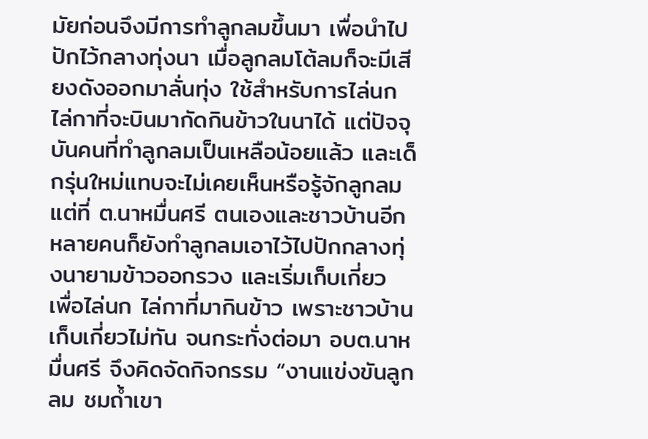มัยก่อนจึงมีการทำลูกลมขึ้นมา เพื่อนำไปปักไว้กลางทุ่งนา เมื่อลูกลมโต้ลมก็จะมีเสียงดังออกมาลั่นทุ่ง ใช้สำหรับการไล่นก ไล่กาที่จะบินมากัดกินข้าวในนาได้ แต่ปัจจุบันคนที่ทำลูกลมเป็นเหลือน้อยแล้ว และเด็กรุ่นใหม่แทบจะไม่เคยเห็นหรือรู้จักลูกลม แต่ที่ ต.นาหมื่นศรี ตนเองและชาวบ้านอีกหลายคนก็ยังทำลูกลมเอาไว้ไปปักกลางทุ่งนายามข้าวออกรวง และเริ่มเก็บเกี่ยว เพื่อไล่นก ไล่กาที่มากินข้าว เพราะชาวบ้านเก็บเกี่ยวไม่ทัน จนกระทั่งต่อมา อบต.นาหมื่นศรี จึงคิดจัดกิจกรรม “งานแข่งขันลูกลม ชมถ้ำเขา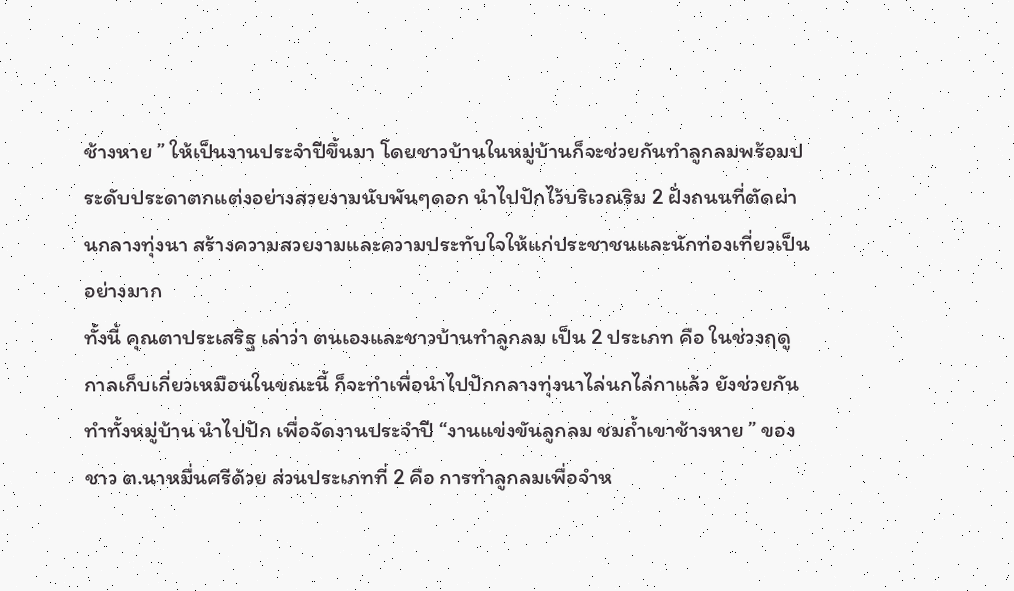ช้างหาย ” ให้เป็นงานประจำปีขึ้นมา โดยชาวบ้านในหมู่บ้านก็จะช่วยกันทำลูกลมพร้อมประดับประดาตกแต่งอย่างสวยงามนับพันๆดอก นำไปปักไว้บริเวณริม 2 ฝั่งถนนที่ตัดผ่านกลางทุ่งนา สร้างความสวยงามและความประทับใจให้แก่ประชาชนและนักท่องเที่ยวเป็นอย่างมาก
ทั้งนี้ คุณตาประเสริฐ เล่าว่า ตนเองและชาวบ้านทำลูกลม เป็น 2 ประเภท คือ ในช่วงฤดูกาลเก็บเกี่ยวเหมือนในขณะนี้ ก็จะทำเพื่อนำไปปักกลางทุ่งนาไล่นกไล่กาแล้ว ยังช่วยกันทำทั้งหมู่บ้าน นำไปปัก เพื่อจัดงานประจำปี “งานแข่งขันลูกลม ชมถ้ำเขาช้างหาย ” ของชาว ต.นาหมื่นศรีด้วย ส่วนประเภทที่ 2 คือ การทำลูกลมเพื่อจำห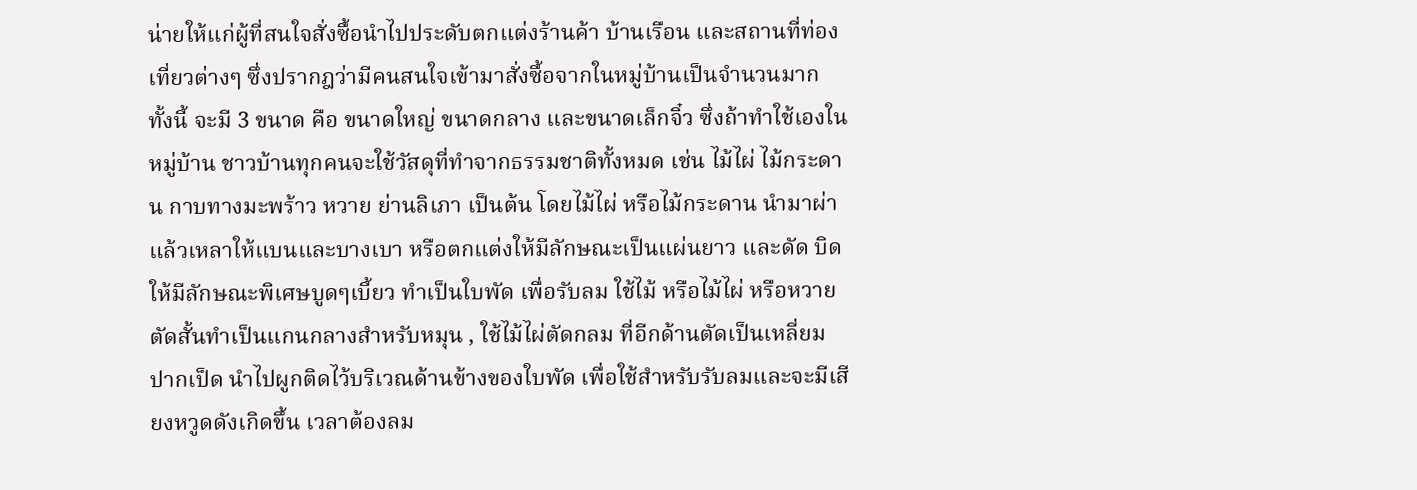น่ายให้แก่ผู้ที่สนใจสั่งซื้อนำไปประดับตกแต่งร้านค้า บ้านเรือน และสถานที่ท่องเที่ยวต่างๆ ซึ่งปรากฎว่ามีคนสนใจเข้ามาสั่งซื้อจากในหมู่บ้านเป็นจำนวนมาก ทั้งนี้ จะมี 3 ขนาด คือ ขนาดใหญ่ ขนาดกลาง และขนาดเล็กจิ๋ว ซึ่งถ้าทำใช้เองในหมู่บ้าน ชาวบ้านทุกคนจะใช้วัสดุที่ทำจากธรรมชาติทั้งหมด เช่น ไม้ไผ่ ไม้กระดาน กาบทางมะพร้าว หวาย ย่านลิเภา เป็นต้น โดยไม้ไผ่ หรือไม้กระดาน นำมาผ่าแล้วเหลาให้แบนและบางเบา หรือตกแต่งให้มีลักษณะเป็นแผ่นยาว และดัด บิด ให้มีลักษณะพิเศษบูดๆเบี้ยว ทำเป็นใบพัด เพื่อรับลม ใช้ไม้ หรือไม้ไผ่ หรือหวายตัดสั้นทำเป็นแกนกลางสำหรับหมุน , ใช้ไม้ไผ่ตัดกลม ที่อีกด้านตัดเป็นเหลี่ยมปากเป็ด นำไปผูกติดไว้บริเวณด้านข้างของใบพัด เพื่อใช้สำหรับรับลมและจะมีเสียงหวูดดังเกิดขึ้น เวลาต้องลม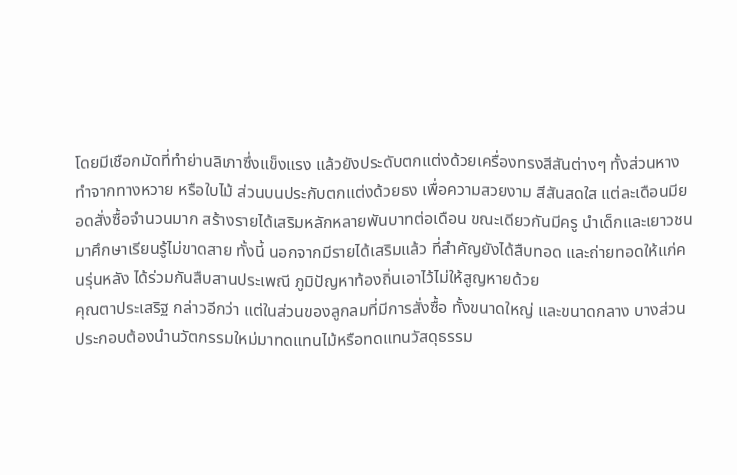โดยมีเชือกมัดที่ทำย่านลิเภาซึ่งแข็งแรง แล้วยังประดับตกแต่งด้วยเครื่องทรงสีสันต่างๆ ทั้งส่วนหางทำจากทางหวาย หรือใบไม้ ส่วนบนประกับตกแต่งด้วยธง เพื่อความสวยงาม สีสันสดใส แต่ละเดือนมียอดสั่งซื้อจำนวนมาก สร้างรายได้เสริมหลักหลายพันบาทต่อเดือน ขณะเดียวกันมีครู นำเด็กและเยาวชนมาศึกษาเรียนรู้ไม่ขาดสาย ทั้งนี้ นอกจากมีรายได้เสริมแล้ว ที่สำคัญยังได้สืบทอด และถ่ายทอดให้แก่คนรุ่นหลัง ได้ร่วมกันสืบสานประเพณี ภูมิปัญหาท้องถิ่นเอาไว้ไม่ให้สูญหายด้วย
คุณตาประเสริฐ กล่าวอีกว่า แต่ในส่วนของลูกลมที่มีการสั่งซื้อ ทั้งขนาดใหญ่ และขนาดกลาง บางส่วนประกอบต้องนำนวัตกรรมใหม่มาทดแทนไม้หรือทดแทนวัสดุธรรม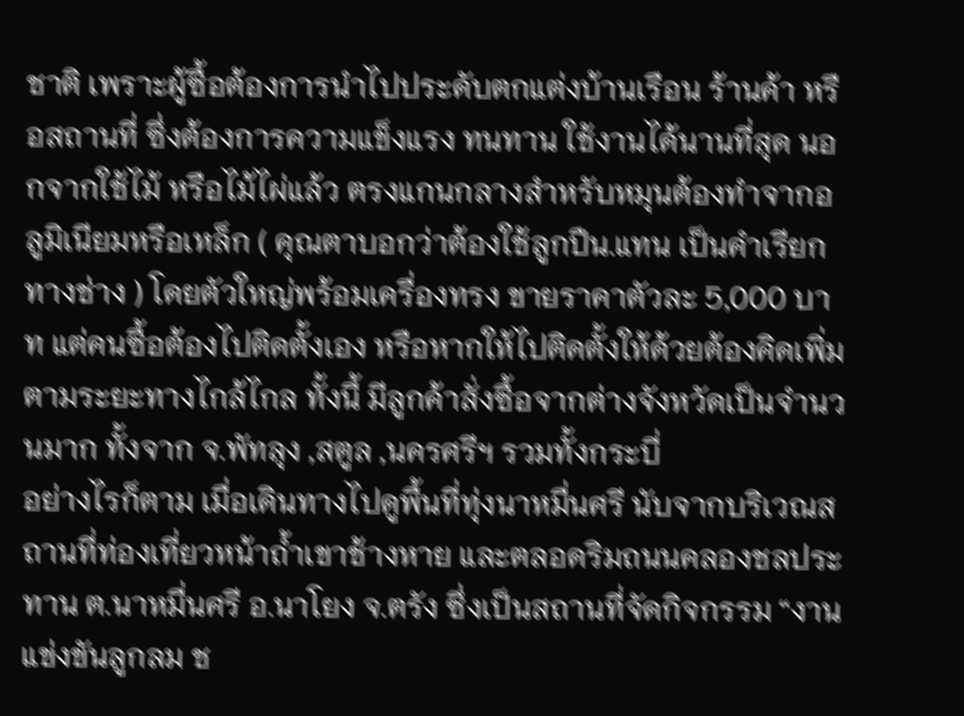ชาติ เพราะผู้ซื้อต้องการนำไปประดับตกแต่งบ้านเรือน ร้านค้า หรือสถานที่ ซึ่งต้องการความแข็งแรง ทนทาน ใช้งานได้นานที่สุด นอกจากใช้ไม้ หรือไม้ไผ่แล้ว ตรงแกนกลางสำหรับหมุนต้องทำจากอลูมิเนียมหรือเหล็ก ( คุณตาบอกว่าต้องใช้ลูกปืน.แทน เป็นคำเรียกทางช่าง ) โดยตัวใหญ่พร้อมเครื่องทรง ขายราคาตัวละ 5,000 บาท แต่คนซื้อต้องไปติดตั้งเอง หรือหากให้ไปติดตั้งให้ด้วยต้องคิดเพิ่มตามระยะทางไกล้ไกล ทั้งนี้ มีลูกค้าสั่งซื้อจากต่างจังหวัดเป็นจำนวนมาก ทั้งจาก จ.พัทลุง ,สตูล ,นครศรีฯ รวมทั้งกระบี่
อย่างไรก็ตาม เมื่อเดินทางไปดูพื้นที่ทุ่งนาหมื่นศรี นับจากบริเวณสถานที่ท่องเที่ยวหน้าถ้ำเขาช้างหาย และตลอดริมถนนคลองชลประทาน ต.นาหมื่นศรี อ.นาโยง จ.ตรัง ซึ่งเป็นสถานที่จัดกิจกรรม “งานแข่งขันลูกลม ช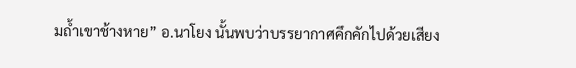มถ้ำเขาช้างหาย” อ.นาโยง นั้นพบว่าบรรยากาศคึกคักไปด้วยเสียง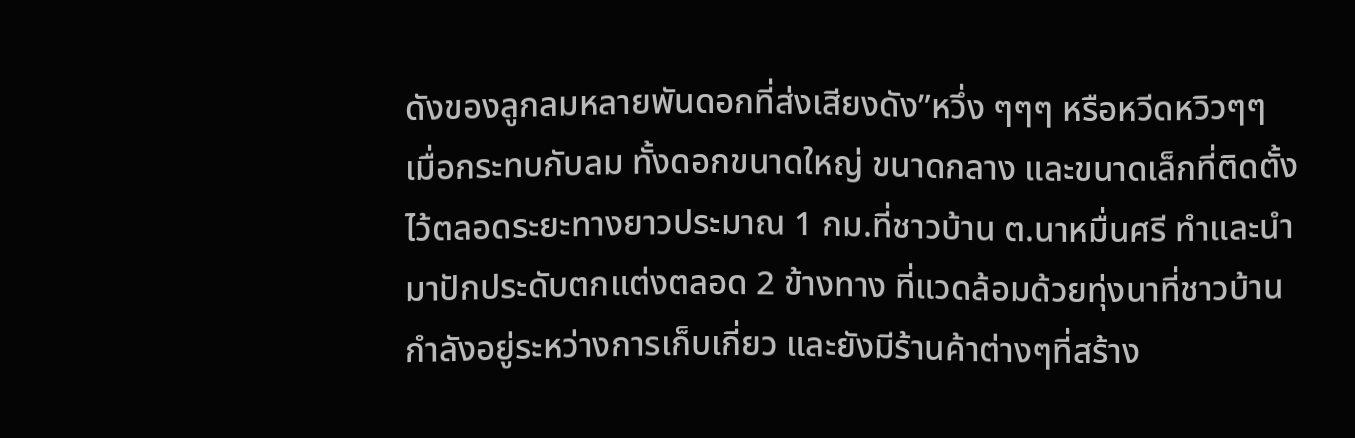ดังของลูกลมหลายพันดอกที่ส่งเสียงดัง”หวึ่ง ๆๆๆ หรือหวีดหวิวๆๆ เมื่อกระทบกับลม ทั้งดอกขนาดใหญ่ ขนาดกลาง และขนาดเล็กที่ติดตั้งไว้ตลอดระยะทางยาวประมาณ 1 กม.ที่ชาวบ้าน ต.นาหมื่นศรี ทำและนำมาปักประดับตกแต่งตลอด 2 ข้างทาง ที่แวดล้อมด้วยทุ่งนาที่ชาวบ้านกำลังอยู่ระหว่างการเก็บเกี่ยว และยังมีร้านค้าต่างๆที่สร้าง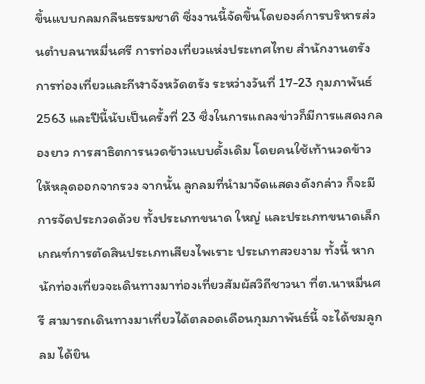ขึ้นแบบกลมกลืนธรรมชาติ ซึ่งงานนี้จัดขึ้นโดยองค์การบริหารส่วนตำบลนาหมื่นศรี การท่องเที่ยวแห่งประเทศไทย สำนักงานตรัง การท่องเที่ยวและกีฬาจังหวัดตรัง ระหว่างวันที่ 17-23 กุมภาพันธ์2563 และปีนี้นับเป็นครั้งที่ 23 ซึ่งในการแถลงข่าวก็มีการแสดงกลองยาว การสาธิตการนวดข้าวแบบดั้งเดิม โดยคนใช้เท้านวดข้าวให้หลุดออกจากรวง จากนั้น ลูกลมที่นำมาจัดแสดงดังกล่าว ก็จะมีการจัดประกวดด้วย ทั้งประเภทขนาด ใหญ่ และประเภทขนาดเล็ก เกณฑ์การตัดสินประเภทเสียงไพเราะ ประเภทสวยงาม ทั้งนี้ หากนักท่องเที่ยวจะเดินทางมาท่องเที่ยวสัมผัสวิถีชาวนา ที่ต.นาหมื่นศรี สามารถเดินทางมาเที่ยวได้ตลอดเดือนกุมภาพันธ์นี้ จะได้ชมลูกลม ได้ยิน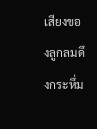เสียงของลูกลมดึงกระหึ่ม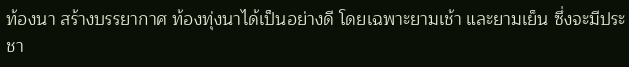ท้องนา สร้างบรรยากาศ ท้องทุ่งนาได้เป็นอย่างดี โดยเฉพาะยามเช้า และยามเย็น ซึ่งจะมีประชา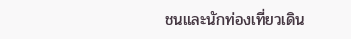ชนและนักท่องเที่ยวเดิน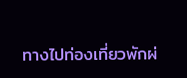ทางไปท่องเที่ยวพักผ่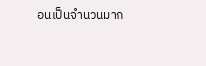อนเป็นจำนวนมาก